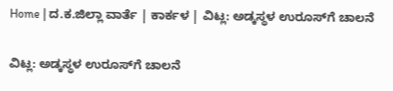Home | ದ.ಕ.ಜಿಲ್ಲಾ ವಾರ್ತೆ | ಕಾರ್ಕಳ | ವಿಟ್ಲ: ಅಡ್ಕಸ್ಥಳ ಉರೂಸ್‌ಗೆ ಚಾಲನೆ

ವಿಟ್ಲ: ಅಡ್ಕಸ್ಥಳ ಉರೂಸ್‌ಗೆ ಚಾಲನೆ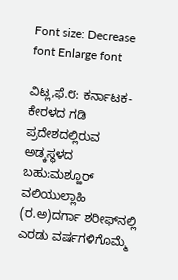Font size: Decrease font Enlarge font

ವಿಟ್ಲ,ಫೆ.೮: ಕರ್ನಾಟಕ-ಕೇರಳದ ಗಡಿ ಪ್ರದೇಶದಲ್ಲಿರುವ ಅಡ್ಕಸ್ಥಳದ ಬಹು:ಮಶ್ಹೂರ್ ವಲಿಯುಲ್ಲಾಹಿ (ರ.ಅ)ದರ್ಗಾ ಶರೀಫ್‌ನಲ್ಲಿ ಎರಡು ವರ್ಷಗಳಿಗೊಮ್ಮೆ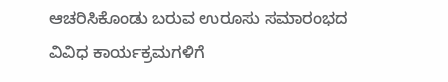ಆಚರಿಸಿಕೊಂಡು ಬರುವ ಉರೂಸು ಸಮಾರಂಭದ ವಿವಿಧ ಕಾರ್ಯಕ್ರಮಗಳಿಗೆ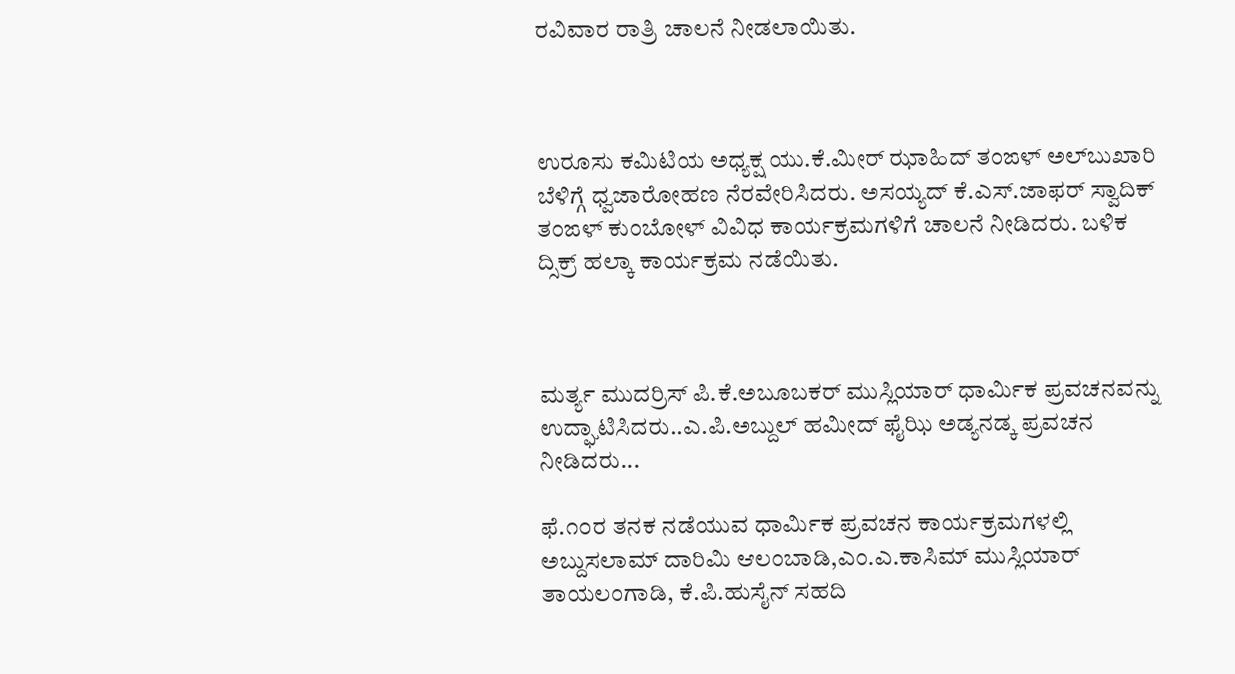ರವಿವಾರ ರಾತ್ರಿ ಚಾಲನೆ ನೀಡಲಾಯಿತು.



ಉರೂಸು ಕಮಿಟಿಯ ಅಧ್ಯಕ್ಷ ಯು.ಕೆ.ಮೀರ್ ಝಾಹಿದ್ ತಂಙಳ್ ಅಲ್‌ಬುಖಾರಿ ಬೆಳಿಗ್ಗೆ ಧ್ವಜಾರೋಹಣ ನೆರವೇರಿಸಿದರು. ಅಸಯ್ಯದ್ ಕೆ.ಎಸ್.ಜಾಫರ್ ಸ್ವಾದಿಕ್ ತಂಙಳ್ ಕುಂಬೋಳ್ ವಿವಿಧ ಕಾರ್ಯಕ್ರಮಗಳಿಗೆ ಚಾಲನೆ ನೀಡಿದರು. ಬಳಿಕ ದ್ಸಿಕ್ರ್ ಹಲ್ಕಾ ಕಾರ್ಯಕ್ರಮ ನಡೆಯಿತು.



ಮರ್ತ್ಯ ಮುದರ್ರಿಸ್ ಪಿ.ಕೆ.ಅಬೂಬಕರ್ ಮುಸ್ಲಿಯಾರ್ ಧಾರ್ಮಿಕ ಪ್ರವಚನವನ್ನು ಉದ್ಘಾಟಿಸಿದರು..ಎ.ಪಿ.ಅಬ್ದುಲ್ ಹಮೀದ್ ಫೈಝಿ ಅಡ್ಯನಡ್ಕ ಪ್ರವಚನ ನೀಡಿದರು...

ಫೆ.೧೦ರ ತನಕ ನಡೆಯುವ ಧಾರ್ಮಿಕ ಪ್ರವಚನ ಕಾರ್ಯಕ್ರಮಗಳಲ್ಲಿ ಅಬ್ದುಸಲಾಮ್ ದಾರಿಮಿ ಆಲಂಬಾಡಿ,ಎಂ.ಎ.ಕಾಸಿಮ್ ಮುಸ್ಲಿಯಾರ್ ತಾಯಲಂಗಾಡಿ, ಕೆ.ಪಿ.ಹುಸೈನ್ ಸಹದಿ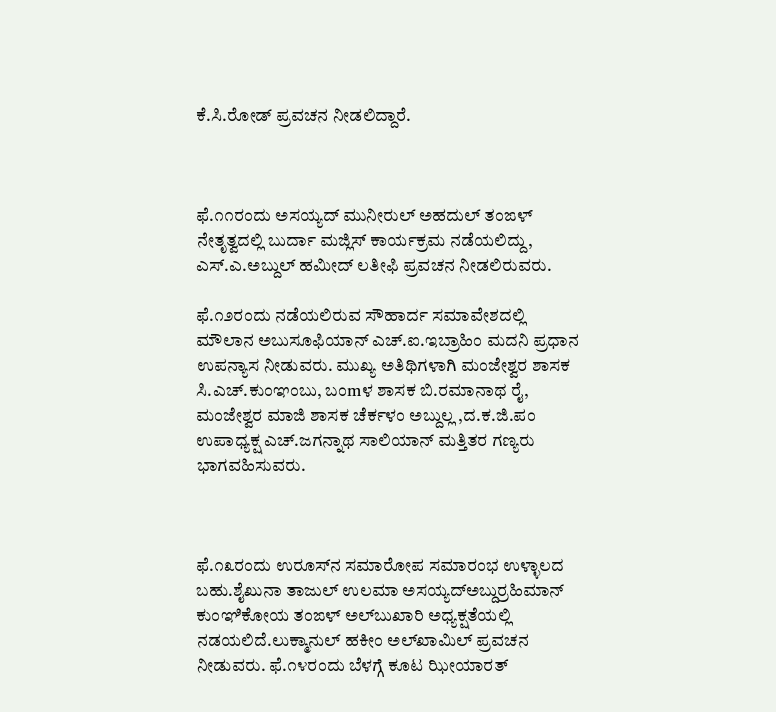ಕೆ.ಸಿ.ರೋಡ್ ಪ್ರವಚನ ನೀಡಲಿದ್ದಾರೆ.



ಫೆ.೧೧ರಂದು ಅಸಯ್ಯದ್ ಮುನೀರುಲ್ ಅಹದುಲ್ ತಂಙಳ್ ನೇತೃತ್ವದಲ್ಲಿ ಬುರ್ದಾ ಮಜ್ಲಿಸ್ ಕಾರ್ಯಕ್ರಮ ನಡೆಯಲಿದ್ದು, ಎಸ್.ಎ.ಅಬ್ದುಲ್ ಹಮೀದ್ ಲತೀಫಿ ಪ್ರವಚನ ನೀಡಲಿರುವರು.

ಫೆ.೧೨ರಂದು ನಡೆಯಲಿರುವ ಸೌಹಾರ್ದ ಸಮಾವೇಶದಲ್ಲಿ ಮೌಲಾನ ಅಬುಸೂಫಿಯಾನ್ ಎಚ್.ಐ.ಇಬ್ರಾಹಿಂ ಮದನಿ ಪ್ರಧಾನ ಉಪನ್ಯಾಸ ನೀಡುವರು. ಮುಖ್ಯ ಅತಿಥಿಗಳಾಗಿ ಮಂಜೇಶ್ವರ ಶಾಸಕ ಸಿ.ಎಚ್.ಕುಂಞಂಬು, ಬಂmಳ ಶಾಸಕ ಬಿ.ರಮಾನಾಥ ರೈ, ಮಂಜೇಶ್ವರ ಮಾಜಿ ಶಾಸಕ ಚೆರ್ಕಳಂ ಅಬ್ದುಲ್ಲ ,ದ.ಕ.ಜಿ.ಪಂ ಉಪಾಧ್ಯಕ್ಷ ಎಚ್.ಜಗನ್ನಾಥ ಸಾಲಿಯಾನ್ ಮತ್ತಿತರ ಗಣ್ಯರು ಭಾಗವಹಿಸುವರು.



ಫೆ.೧೩ರಂದು ಉರೂಸ್‌ನ ಸಮಾರೋಪ ಸಮಾರಂಭ ಉಳ್ಳಾಲದ ಬಹು.ಶೈಖುನಾ ತಾಜುಲ್ ಉಲಮಾ ಅಸಯ್ಯದ್‌ಅಬ್ದುರ್ರಹಿಮಾನ್ ಕುಂಞಿಕೋಯ ತಂಙಳ್ ಅಲ್‌ಬುಖಾರಿ ಅಧ್ಯಕ್ಷತೆಯಲ್ಲಿ ನಡಯಲಿದೆ.ಲುಕ್ಮಾನುಲ್ ಹಕೀಂ ಅಲ್‌ಖಾಮಿಲ್ ಪ್ರವಚನ ನೀಡುವರು. ಫೆ.೧೪ರಂದು ಬೆಳಗ್ಗೆ ಕೂಟ ಝೀಯಾರತ್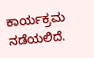ಕಾರ್ಯಕ್ರಮ ನಡೆಯಲಿದೆ.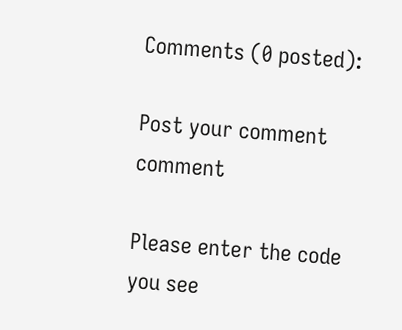Comments (0 posted):

Post your comment comment

Please enter the code you see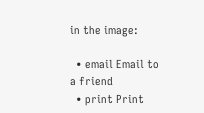in the image:

  • email Email to a friend
  • print Print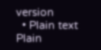version
  • Plain text Plain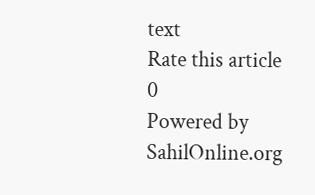text
Rate this article
0
Powered by SahilOnline.org